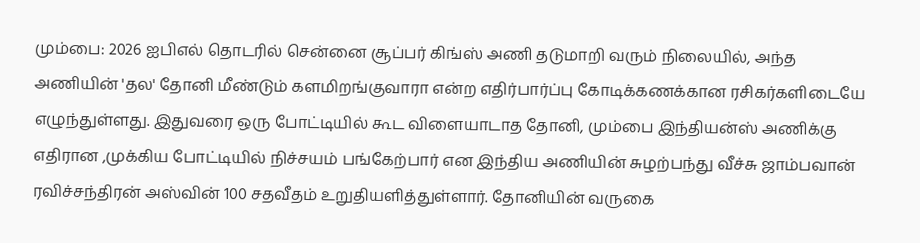மும்பை: 2026 ஐபிஎல் தொடரில் சென்னை சூப்பர் கிங்ஸ் அணி தடுமாறி வரும் நிலையில், அந்த அணியின் 'தல' தோனி மீண்டும் களமிறங்குவாரா என்ற எதிர்பார்ப்பு கோடிக்கணக்கான ரசிகர்களிடையே எழுந்துள்ளது. இதுவரை ஒரு போட்டியில் கூட விளையாடாத தோனி, மும்பை இந்தியன்ஸ் அணிக்கு எதிரான ,முக்கிய போட்டியில் நிச்சயம் பங்கேற்பார் என இந்திய அணியின் சுழற்பந்து வீச்சு ஜாம்பவான் ரவிச்சந்திரன் அஸ்வின் 100 சதவீதம் உறுதியளித்துள்ளார். தோனியின் வருகை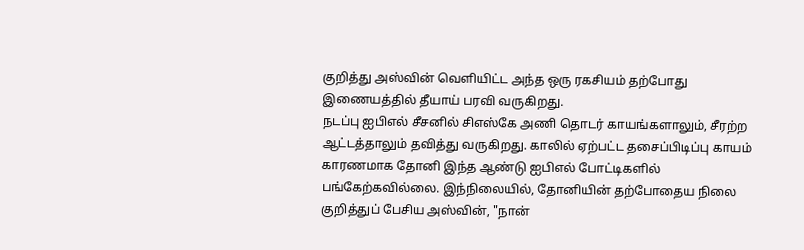குறித்து அஸ்வின் வெளியிட்ட அந்த ஒரு ரகசியம் தற்போது இணையத்தில் தீயாய் பரவி வருகிறது.
நடப்பு ஐபிஎல் சீசனில் சிஎஸ்கே அணி தொடர் காயங்களாலும், சீரற்ற ஆட்டத்தாலும் தவித்து வருகிறது. காலில் ஏற்பட்ட தசைப்பிடிப்பு காயம் காரணமாக தோனி இந்த ஆண்டு ஐபிஎல் போட்டிகளில் பங்கேற்கவில்லை. இந்நிலையில், தோனியின் தற்போதைய நிலை குறித்துப் பேசிய அஸ்வின், "நான்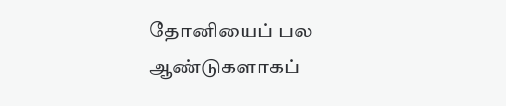தோனியைப் பல ஆண்டுகளாகப்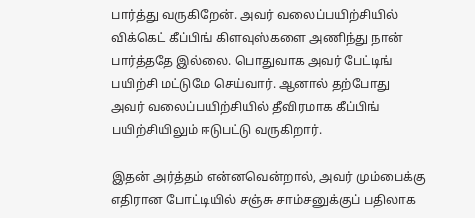பார்த்து வருகிறேன். அவர் வலைப்பயிற்சியில் விக்கெட் கீப்பிங் கிளவுஸ்களை அணிந்து நான் பார்த்ததே இல்லை. பொதுவாக அவர் பேட்டிங் பயிற்சி மட்டுமே செய்வார். ஆனால் தற்போது அவர் வலைப்பயிற்சியில் தீவிரமாக கீப்பிங் பயிற்சியிலும் ஈடுபட்டு வருகிறார்.

இதன் அர்த்தம் என்னவென்றால், அவர் மும்பைக்கு எதிரான போட்டியில் சஞ்சு சாம்சனுக்குப் பதிலாக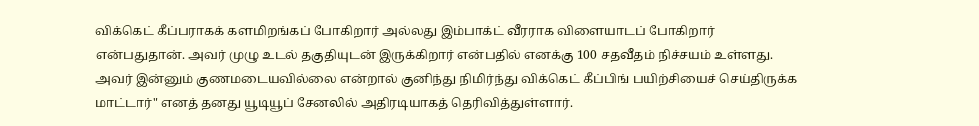விக்கெட் கீப்பராகக் களமிறங்கப் போகிறார் அல்லது இம்பாக்ட் வீரராக விளையாடப் போகிறார் என்பதுதான். அவர் முழு உடல் தகுதியுடன் இருக்கிறார் என்பதில் எனக்கு 100 சதவீதம் நிச்சயம் உள்ளது. அவர் இன்னும் குணமடையவில்லை என்றால் குனிந்து நிமிர்ந்து விக்கெட் கீப்பிங் பயிற்சியைச் செய்திருக்க மாட்டார்" எனத் தனது யூடியூப் சேனலில் அதிரடியாகத் தெரிவித்துள்ளார்.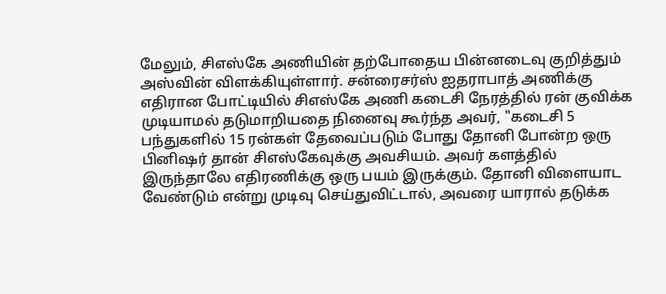மேலும், சிஎஸ்கே அணியின் தற்போதைய பின்னடைவு குறித்தும் அஸ்வின் விளக்கியுள்ளார். சன்ரைசர்ஸ் ஐதராபாத் அணிக்கு எதிரான போட்டியில் சிஎஸ்கே அணி கடைசி நேரத்தில் ரன் குவிக்க முடியாமல் தடுமாறியதை நினைவு கூர்ந்த அவர், "கடைசி 5 பந்துகளில் 15 ரன்கள் தேவைப்படும் போது தோனி போன்ற ஒரு பினிஷர் தான் சிஎஸ்கேவுக்கு அவசியம். அவர் களத்தில் இருந்தாலே எதிரணிக்கு ஒரு பயம் இருக்கும். தோனி விளையாட வேண்டும் என்று முடிவு செய்துவிட்டால், அவரை யாரால் தடுக்க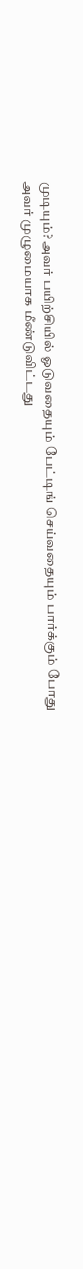முடியும்? அவர் பயிற்சியில் ஓடுவதையும் பேட்டிங் செய்வதையும் பார்க்கும் போது அவர் முழுமையாக மீண்டுவிட்டது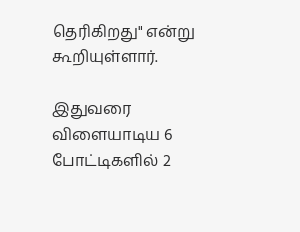தெரிகிறது" என்று கூறியுள்ளார்.

இதுவரை விளையாடிய 6 போட்டிகளில் 2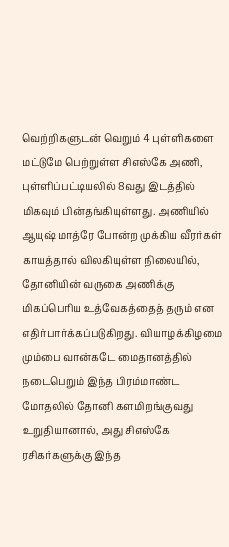வெற்றிகளுடன் வெறும் 4 புள்ளிகளை மட்டுமே பெற்றுள்ள சிஎஸ்கே அணி, புள்ளிப்பட்டியலில் 8வது இடத்தில் மிகவும் பின்தங்கியுள்ளது. அணியில் ஆயுஷ் மாத்ரே போன்ற முக்கிய வீரர்கள் காயத்தால் விலகியுள்ள நிலையில், தோனியின் வருகை அணிக்கு மிகப்பெரிய உத்வேகத்தைத் தரும் என எதிர்பார்க்கப்படுகிறது. வியாழக்கிழமை மும்பை வான்கடே மைதானத்தில் நடைபெறும் இந்த பிரம்மாண்ட மோதலில் தோனி களமிறங்குவது உறுதியானால், அது சிஎஸ்கே ரசிகர்களுக்கு இந்த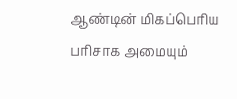ஆண்டின் மிகப்பெரிய பரிசாக அமையும்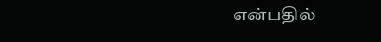என்பதில்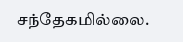சந்தேகமில்லை.